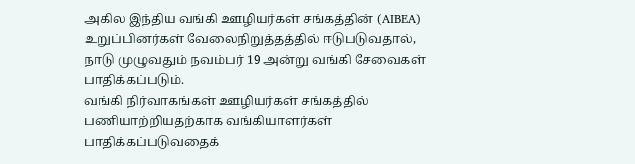அகில இந்திய வங்கி ஊழியர்கள் சங்கத்தின் (AIBEA) உறுப்பினர்கள் வேலைநிறுத்தத்தில் ஈடுபடுவதால், நாடு முழுவதும் நவம்பர் 19 அன்று வங்கி சேவைகள் பாதிக்கப்படும்.
வங்கி நிர்வாகங்கள் ஊழியர்கள் சங்கத்தில் பணியாற்றியதற்காக வங்கியாளர்கள் பாதிக்கப்படுவதைக்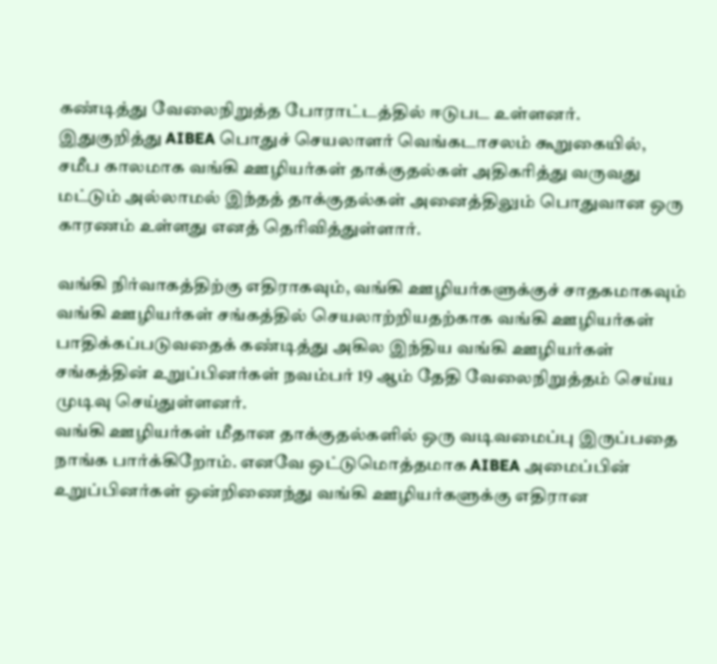கண்டித்து வேலைநிறுத்த போராட்டத்தில் ஈடுபட உள்ளனர்.
இதுகுறித்து AIBEA பொதுச் செயலாளர் வெங்கடாசலம் கூறுகையில், சமீப காலமாக வங்கி ஊழியர்கள் தாக்குதல்கள் அதிகரித்து வருவது மட்டும் அல்லாமல் இந்தத் தாக்குதல்கள் அனைத்திலும் பொதுவான ஒரு காரணம் உள்ளது எனத் தெரிவித்துள்ளார்.

வங்கி நிர்வாகத்திற்கு எதிராகவும், வங்கி ஊழியர்களுக்குச் சாதகமாகவும் வங்கி ஊழியர்கள் சங்கத்தில் செயலாற்றியதற்காக வங்கி ஊழியர்கள் பாதிக்கப்படுவதைக் கண்டித்து அகில இந்திய வங்கி ஊழியர்கள் சங்கத்தின் உறுப்பினர்கள் நவம்பர் 19 ஆம் தேதி வேலைநிறுத்தம் செய்ய முடிவு செய்துள்ளனர்.
வங்கி ஊழியர்கள் மீதான தாக்குதல்களில் ஒரு வடிவமைப்பு இருப்பதை நாங்க பார்க்கிறோம். எனவே ஒட்டுமொத்தமாக AIBEA அமைப்பின் உறுப்பினர்கள் ஒன்றிணைந்து வங்கி ஊழியர்களுக்கு எதிரான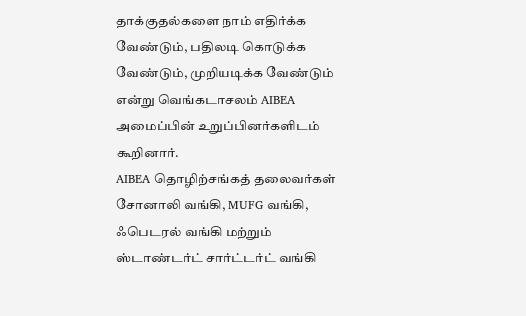தாக்குதல்களை நாம் எதிர்க்க வேண்டும், பதிலடி கொடுக்க வேண்டும், முறியடிக்க வேண்டும் என்று வெங்கடாசலம் AIBEA அமைப்பின் உறுப்பினர்களிடம் கூறினார்.
AIBEA தொழிற்சங்கத் தலைவர்கள் சோனாலி வங்கி, MUFG வங்கி, ஃபெடரல் வங்கி மற்றும் ஸ்டாண்டர்ட் சார்ட்டர்ட் வங்கி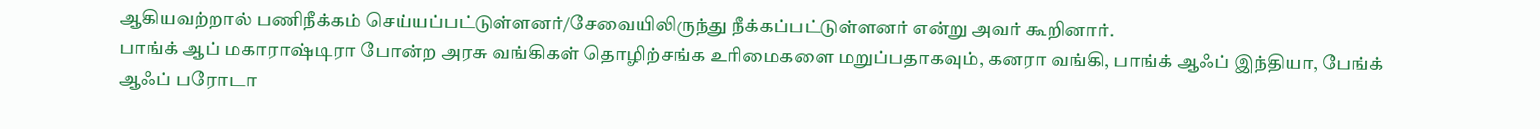ஆகியவற்றால் பணிநீக்கம் செய்யப்பட்டுள்ளனர்/சேவையிலிருந்து நீக்கப்பட்டுள்ளனர் என்று அவர் கூறினார்.
பாங்க் ஆப் மகாராஷ்டிரா போன்ற அரசு வங்கிகள் தொழிற்சங்க உரிமைகளை மறுப்பதாகவும், கனரா வங்கி, பாங்க் ஆஃப் இந்தியா, பேங்க் ஆஃப் பரோடா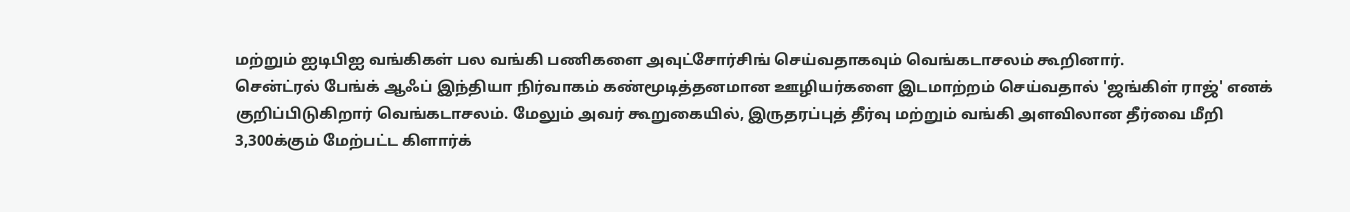மற்றும் ஐடிபிஐ வங்கிகள் பல வங்கி பணிகளை அவுட்சோர்சிங் செய்வதாகவும் வெங்கடாசலம் கூறினார்.
சென்ட்ரல் பேங்க் ஆஃப் இந்தியா நிர்வாகம் கண்மூடித்தனமான ஊழியர்களை இடமாற்றம் செய்வதால் 'ஜங்கிள் ராஜ்' எனக் குறிப்பிடுகிறார் வெங்கடாசலம். மேலும் அவர் கூறுகையில், இருதரப்புத் தீர்வு மற்றும் வங்கி அளவிலான தீர்வை மீறி 3,300க்கும் மேற்பட்ட கிளார்க்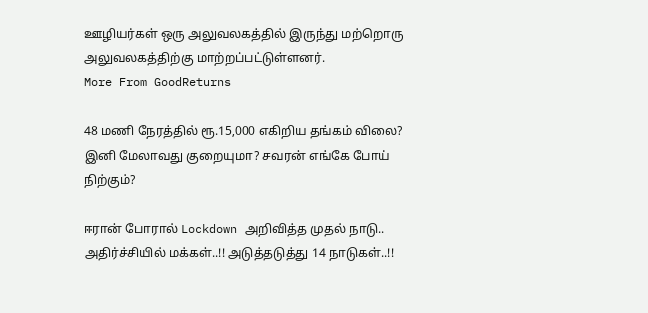ஊழியர்கள் ஒரு அலுவலகத்தில் இருந்து மற்றொரு அலுவலகத்திற்கு மாற்றப்பட்டுள்ளனர்.
More From GoodReturns

48 மணி நேரத்தில் ரூ.15,000 எகிறிய தங்கம் விலை? இனி மேலாவது குறையுமா? சவரன் எங்கே போய் நிற்கும்?

ஈரான் போரால் Lockdown அறிவித்த முதல் நாடு.. அதிர்ச்சியில் மக்கள்..!! அடுத்தடுத்து 14 நாடுகள்..!!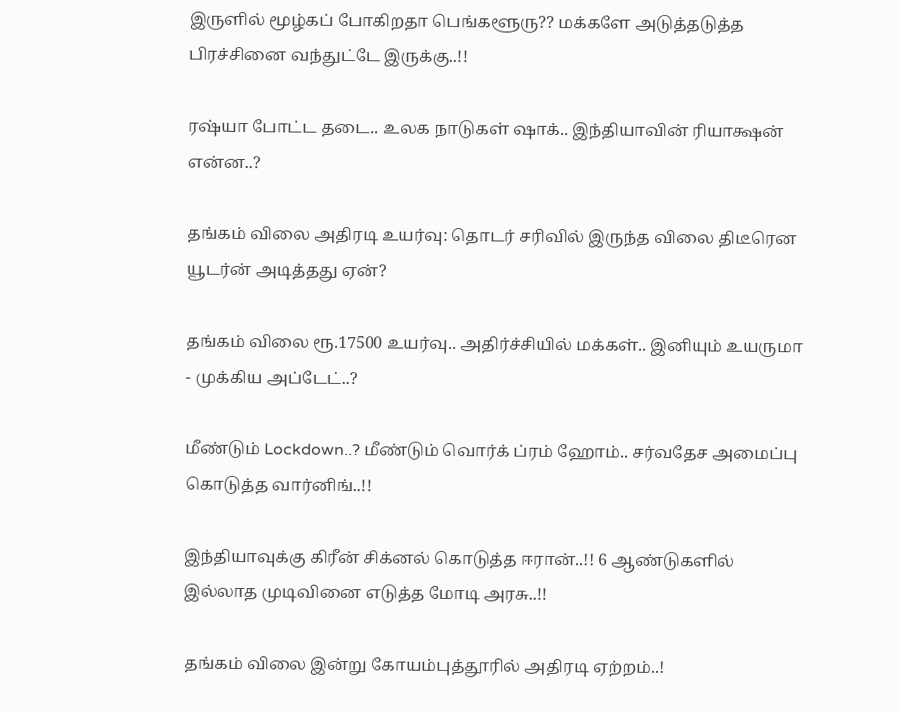இருளில் மூழ்கப் போகிறதா பெங்களூரு?? மக்களே அடுத்தடுத்த பிரச்சினை வந்துட்டே இருக்கு..!!

ரஷ்யா போட்ட தடை.. உலக நாடுகள் ஷாக்.. இந்தியாவின் ரியாக்ஷன் என்ன..?

தங்கம் விலை அதிரடி உயர்வு: தொடர் சரிவில் இருந்த விலை திடீரென யூடர்ன் அடித்தது ஏன்?

தங்கம் விலை ரூ.17500 உயர்வு.. அதிர்ச்சியில் மக்கள்.. இனியும் உயருமா - முக்கிய அப்டேட்..?

மீண்டும் Lockdown..? மீண்டும் வொர்க் ப்ரம் ஹோம்.. சர்வதேச அமைப்பு கொடுத்த வார்னிங்..!!

இந்தியாவுக்கு கிரீன் சிக்னல் கொடுத்த ஈரான்..!! 6 ஆண்டுகளில் இல்லாத முடிவினை எடுத்த மோடி அரசு..!!

தங்கம் விலை இன்று கோயம்புத்தூரில் அதிரடி ஏற்றம்..!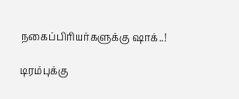நகைப்பிரியர்களுக்கு ஷாக்..!

டிரம்புக்கு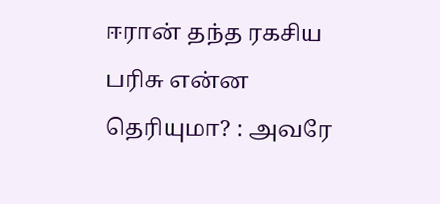ஈரான் தந்த ரகசிய பரிசு என்ன தெரியுமா? : அவரே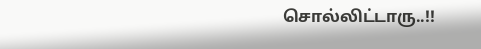சொல்லிட்டாரு..!!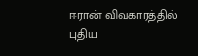ஈரான் விவகாரத்தில் புதிய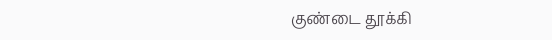குண்டை தூக்கி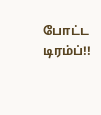போட்ட டிரம்ப்!!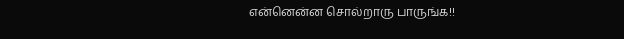என்னென்ன சொல்றாரு பாருங்க!!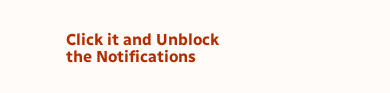Click it and Unblock the Notifications